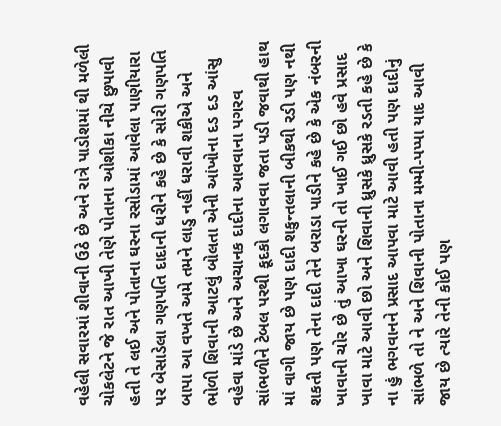વહેલી સવારમાં શીવાની ઉઠે છે અને રાત્રે પાડોશમાં થી મળેલી ચોકલેટને જે રાત આખી તેણે પોતાના ઓશીકા નીચે છુપાવી હતી તે લઈ અને પોતાના ઘરના રસોડામાં આવેલા પાણીયારા પર બેસાડેલા ગણપતિ દાદાની ધરીને કહે છે કે સોરી ગણપતિ બાપા આ વખતે અમે તમને લાડુ નહીં ધરાવી શકીએ અને ભોળી શિવાની આટલું બોલતા એની આંખોના દડ દડ આંસુ વહેવા માંડે છે અને અચાનક દાદીના આવવાના પગરવ સાંભળીને ટેબલ પરથી કૂદકો લગાવવા જતા પડી જવાથી હાથ માં વાગી જાય છે પણ દાદી શકુન્તલાની બીકથી રડી પણ નથી શકતી પણ તેના દાદી તેને બરાડા પાડીને કહે છે કે એક નંબરની ખાવાની ચોર છે તું આખા ઘરની તો ખાઈ ગઈ છો હવે પ્રસાદ ખાવા માટે આવી છો અને શિવાની ધ્રુસકે ધ્રુસકે રડતી કહે છે કે ના હું ભગવાનને પ્રસાદ આપવા માટે આવી હતી પણ દાદીનું સાંભળે તો ને અને શિવાની પોતાના મમ્મી-પપ્પા યાદ આવી જાય છે ત્યારે તેની કોઈ પણ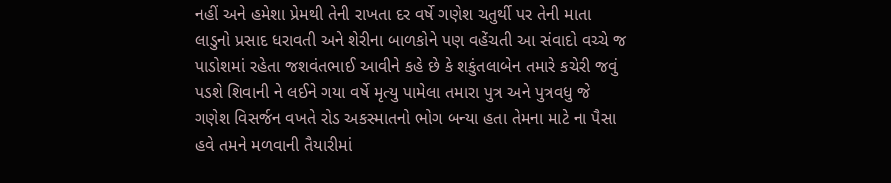નહીં અને હમેશા પ્રેમથી તેની રાખતા દર વર્ષે ગણેશ ચતુર્થી પર તેની માતા લાડુનો પ્રસાદ ધરાવતી અને શેરીના બાળકોને પણ વહેંચતી આ સંવાદો વચ્ચે જ પાડોશમાં રહેતા જશવંતભાઈ આવીને કહે છે કે શકુંતલાબેન તમારે કચેરી જવું પડશે શિવાની ને લઈને ગયા વર્ષે મૃત્યુ પામેલા તમારા પુત્ર અને પુત્રવધુ જે ગણેશ વિસર્જન વખતે રોડ અકસ્માતનો ભોગ બન્યા હતા તેમના માટે ના પૈસા હવે તમને મળવાની તૈયારીમાં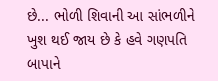છે... ભોળી શિવાની આ સાંભળીને ખુશ થઈ જાય છે કે હવે ગણપતિ બાપાને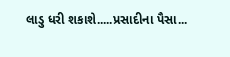લાડુ ધરી શકાશે.....પ્રસાદીના પૈસા...